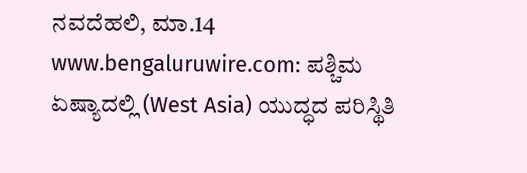ನವದೆಹಲಿ, ಮಾ.14 www.bengaluruwire.com: ಪಶ್ಚಿಮ ಏಷ್ಯಾದಲ್ಲಿ (West Asia) ಯುದ್ಧದ ಪರಿಸ್ಥಿತಿ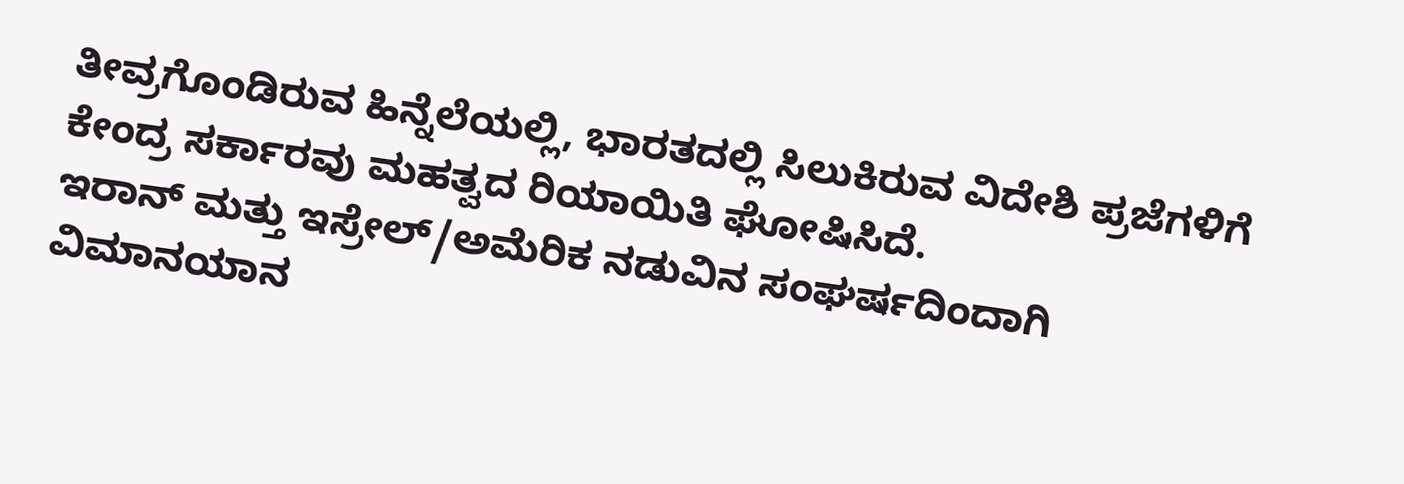ತೀವ್ರಗೊಂಡಿರುವ ಹಿನ್ನೆಲೆಯಲ್ಲಿ, ಭಾರತದಲ್ಲಿ ಸಿಲುಕಿರುವ ವಿದೇಶಿ ಪ್ರಜೆಗಳಿಗೆ ಕೇಂದ್ರ ಸರ್ಕಾರವು ಮಹತ್ವದ ರಿಯಾಯಿತಿ ಘೋಷಿಸಿದೆ.
ಇರಾನ್ ಮತ್ತು ಇಸ್ರೇಲ್/ಅಮೆರಿಕ ನಡುವಿನ ಸಂಘರ್ಷದಿಂದಾಗಿ ವಿಮಾನಯಾನ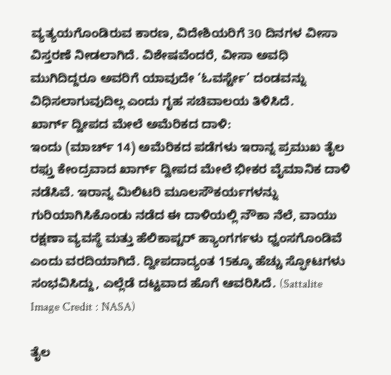ವ್ಯತ್ಯಯಗೊಂಡಿರುವ ಕಾರಣ, ವಿದೇಶಿಯರಿಗೆ 30 ದಿನಗಳ ವೀಸಾ ವಿಸ್ತರಣೆ ನೀಡಲಾಗಿದೆ. ವಿಶೇಷವೆಂದರೆ, ವೀಸಾ ಅವಧಿ ಮುಗಿದಿದ್ದರೂ ಅವರಿಗೆ ಯಾವುದೇ ‘ಓವರ್ಸ್ಟೇ’ ದಂಡವನ್ನು ವಿಧಿಸಲಾಗುವುದಿಲ್ಲ ಎಂದು ಗೃಹ ಸಚಿವಾಲಯ ತಿಳಿಸಿದೆ.
ಖಾರ್ಗ್ ದ್ವೀಪದ ಮೇಲೆ ಅಮೆರಿಕದ ದಾಳಿ:
ಇಂದು (ಮಾರ್ಚ್ 14) ಅಮೆರಿಕದ ಪಡೆಗಳು ಇರಾನ್ನ ಪ್ರಮುಖ ತೈಲ ರಫ್ತು ಕೇಂದ್ರವಾದ ಖಾರ್ಗ್ ದ್ವೀಪದ ಮೇಲೆ ಭೀಕರ ವೈಮಾನಿಕ ದಾಳಿ ನಡೆಸಿವೆ. ಇರಾನ್ನ ಮಿಲಿಟರಿ ಮೂಲಸೌಕರ್ಯಗಳನ್ನು ಗುರಿಯಾಗಿಸಿಕೊಂಡು ನಡೆದ ಈ ದಾಳಿಯಲ್ಲಿ ನೌಕಾ ನೆಲೆ, ವಾಯು ರಕ್ಷಣಾ ವ್ಯವಸ್ಥೆ ಮತ್ತು ಹೆಲಿಕಾಪ್ಟರ್ ಹ್ಯಾಂಗರ್ಗಳು ಧ್ವಂಸಗೊಂಡಿವೆ ಎಂದು ವರದಿಯಾಗಿದೆ. ದ್ವೀಪದಾದ್ಯಂತ 15ಕ್ಕೂ ಹೆಚ್ಚು ಸ್ಫೋಟಗಳು ಸಂಭವಿಸಿದ್ದು, ಎಲ್ಲೆಡೆ ದಟ್ಟವಾದ ಹೊಗೆ ಆವರಿಸಿದೆ. (Sattalite Image Credit : NASA)

ತೈಲ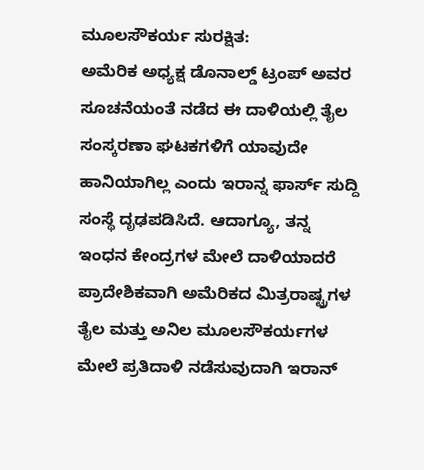ಮೂಲಸೌಕರ್ಯ ಸುರಕ್ಷಿತ:
ಅಮೆರಿಕ ಅಧ್ಯಕ್ಷ ಡೊನಾಲ್ಡ್ ಟ್ರಂಪ್ ಅವರ ಸೂಚನೆಯಂತೆ ನಡೆದ ಈ ದಾಳಿಯಲ್ಲಿ ತೈಲ ಸಂಸ್ಕರಣಾ ಘಟಕಗಳಿಗೆ ಯಾವುದೇ ಹಾನಿಯಾಗಿಲ್ಲ ಎಂದು ಇರಾನ್ನ ಫಾರ್ಸ್ ಸುದ್ದಿ ಸಂಸ್ಥೆ ದೃಢಪಡಿಸಿದೆ. ಆದಾಗ್ಯೂ, ತನ್ನ ಇಂಧನ ಕೇಂದ್ರಗಳ ಮೇಲೆ ದಾಳಿಯಾದರೆ ಪ್ರಾದೇಶಿಕವಾಗಿ ಅಮೆರಿಕದ ಮಿತ್ರರಾಷ್ಟ್ರಗಳ ತೈಲ ಮತ್ತು ಅನಿಲ ಮೂಲಸೌಕರ್ಯಗಳ ಮೇಲೆ ಪ್ರತಿದಾಳಿ ನಡೆಸುವುದಾಗಿ ಇರಾನ್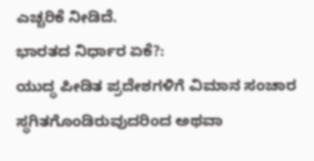ಎಚ್ಚರಿಕೆ ನೀಡಿದೆ.
ಭಾರತದ ನಿರ್ಧಾರ ಏಕೆ?:
ಯುದ್ಧ ಪೀಡಿತ ಪ್ರದೇಶಗಳಿಗೆ ವಿಮಾನ ಸಂಚಾರ ಸ್ಥಗಿತಗೊಂಡಿರುವುದರಿಂದ ಅಥವಾ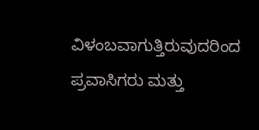ವಿಳಂಬವಾಗುತ್ತಿರುವುದರಿಂದ ಪ್ರವಾಸಿಗರು ಮತ್ತು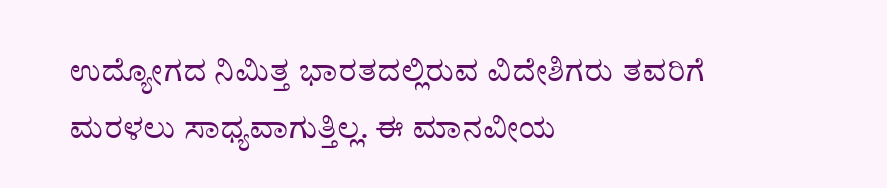ಉದ್ಯೋಗದ ನಿಮಿತ್ತ ಭಾರತದಲ್ಲಿರುವ ವಿದೇಶಿಗರು ತವರಿಗೆ ಮರಳಲು ಸಾಧ್ಯವಾಗುತ್ತಿಲ್ಲ. ಈ ಮಾನವೀಯ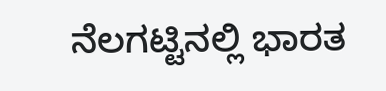ನೆಲಗಟ್ಟಿನಲ್ಲಿ ಭಾರತ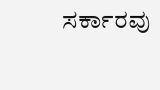ಸರ್ಕಾರವು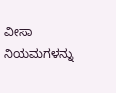ವೀಸಾ ನಿಯಮಗಳನ್ನು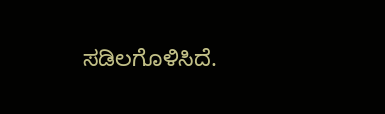ಸಡಿಲಗೊಳಿಸಿದೆ.